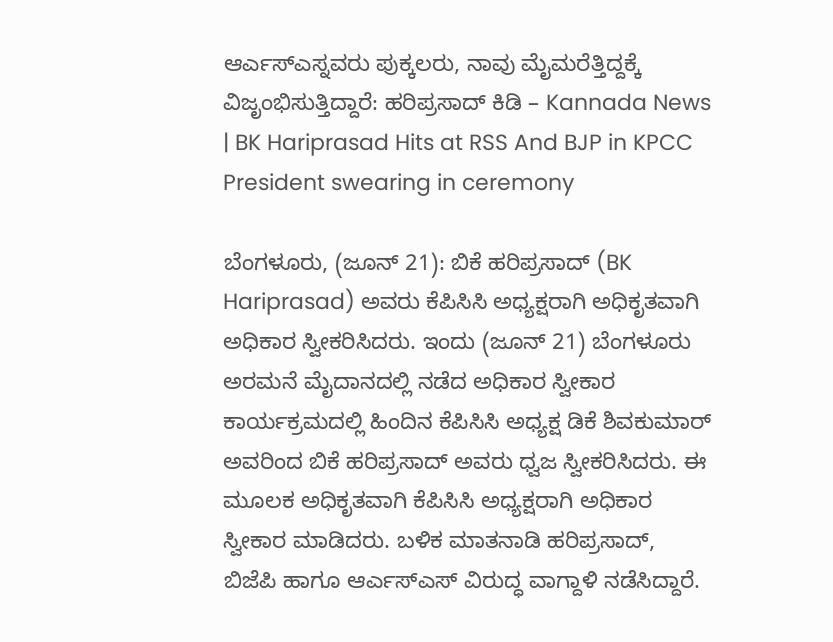ಆರ್ಎಸ್ಎಸ್ನವರು ಪುಕ್ಕಲರು, ನಾವು ಮೈಮರೆತ್ತಿದ್ದಕ್ಕೆ ವಿಜೃಂಭಿಸುತ್ತಿದ್ದಾರೆ: ಹರಿಪ್ರಸಾದ್ ಕಿಡಿ – Kannada News | BK Hariprasad Hits at RSS And BJP in KPCC President swearing in ceremony

ಬೆಂಗಳೂರು, (ಜೂನ್ 21): ಬಿಕೆ ಹರಿಪ್ರಸಾದ್ (BK Hariprasad) ಅವರು ಕೆಪಿಸಿಸಿ ಅಧ್ಯಕ್ಷರಾಗಿ ಅಧಿಕೃತವಾಗಿ ಅಧಿಕಾರ ಸ್ವೀಕರಿಸಿದರು. ಇಂದು (ಜೂನ್ 21) ಬೆಂಗಳೂರು ಅರಮನೆ ಮೈದಾನದಲ್ಲಿ ನಡೆದ ಅಧಿಕಾರ ಸ್ವೀಕಾರ ಕಾರ್ಯಕ್ರಮದಲ್ಲಿ ಹಿಂದಿನ ಕೆಪಿಸಿಸಿ ಅಧ್ಯಕ್ಷ ಡಿಕೆ ಶಿವಕುಮಾರ್ ಅವರಿಂದ ಬಿಕೆ ಹರಿಪ್ರಸಾದ್ ಅವರು ಧ್ವಜ ಸ್ವೀಕರಿಸಿದರು. ಈ ಮೂಲಕ ಅಧಿಕೃತವಾಗಿ ಕೆಪಿಸಿಸಿ ಅಧ್ಯಕ್ಷರಾಗಿ ಅಧಿಕಾರ ಸ್ವೀಕಾರ ಮಾಡಿದರು. ಬಳಿಕ ಮಾತನಾಡಿ ಹರಿಪ್ರಸಾದ್, ಬಿಜೆಪಿ ಹಾಗೂ ಆರ್ಎಸ್ಎಸ್ ವಿರುದ್ಧ ವಾಗ್ದಾಳಿ ನಡೆಸಿದ್ದಾರೆ.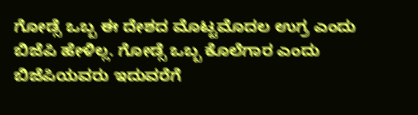ಗೋಡ್ಸೆ ಒಬ್ಬ ಈ ದೇಶದ ಮೊಟ್ಟಮೊದಲ ಉಗ್ರ ಎಂದು ಬಿಜೆಪಿ ಹೇಳಿಲ್ಲ. ಗೋಡ್ಸೆ ಒಬ್ಬ ಕೊಲೆಗಾರ ಎಂದು ಬಿಜೆಪಿಯವರು ಇದುವರೆಗೆ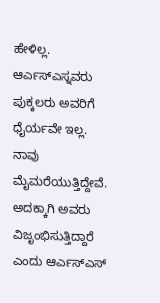ಹೇಳಿಲ್ಲ. ಆರ್ಎಸ್ಎಸ್ನವರು ಪುಕ್ಕಲರು ಅವರಿಗೆ ಧೈರ್ಯವೇ ಇಲ್ಲ. ನಾವು ಮೈಮರೆಯುತ್ತಿದ್ದೇವೆ. ಅದಕ್ಕಾಗಿ ಅವರು ವಿಜೃಂಭಿಸುತ್ತಿದ್ದಾರೆ ಎಂದು ಆರ್ಎಸ್ಎಸ್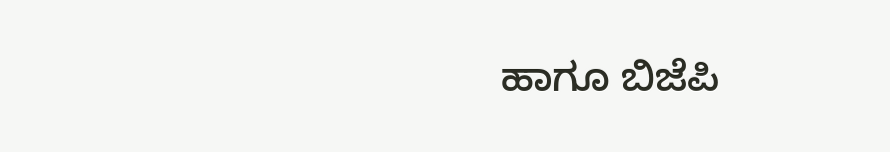ಹಾಗೂ ಬಿಜೆಪಿ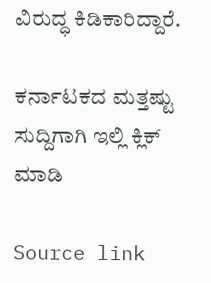ವಿರುದ್ಧ ಕಿಡಿಕಾರಿದ್ದಾರೆ.

ಕರ್ನಾಟಕದ ಮತ್ತಷ್ಟು ಸುದ್ದಿಗಾಗಿ ಇಲ್ಲಿ ಕ್ಲಿಕ್ ಮಾಡಿ

Source link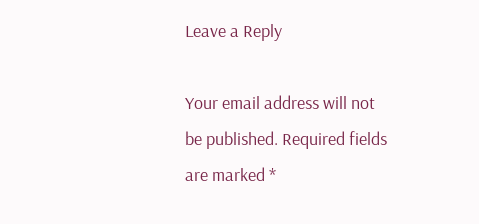Leave a Reply

Your email address will not be published. Required fields are marked *